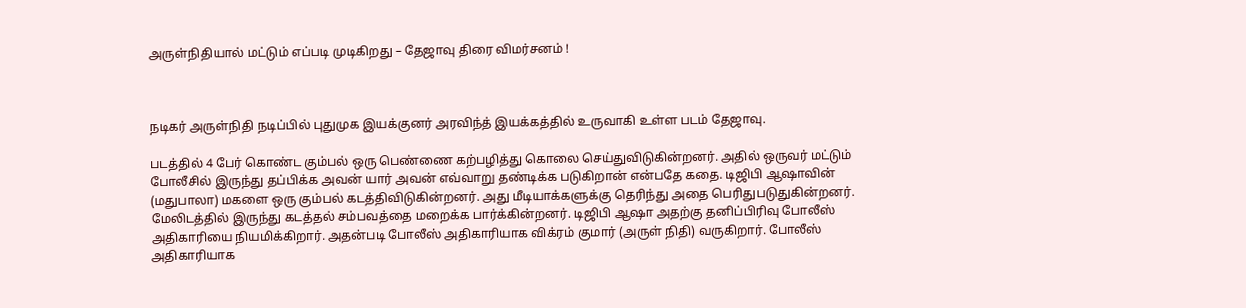அருள்நிதியால் மட்டும் எப்படி முடிகிறது – தேஜாவு திரை விமர்சனம் !



நடிகர் அருள்நிதி நடிப்பில் புதுமுக இயக்குனர் அரவிந்த் இயக்கத்தில் உருவாகி உள்ள படம் தேஜாவு.

படத்தில் 4 பேர் கொண்ட கும்பல் ஒரு பெண்ணை கற்பழித்து கொலை செய்துவிடுகின்றனர். அதில் ஒருவர் மட்டும் போலீசில் இருந்து தப்பிக்க அவன் யார் அவன் எவ்வாறு தண்டிக்க படுகிறான் என்பதே கதை. டிஜிபி ஆஷாவின் (மதுபாலா) மகளை ஒரு கும்பல் கடத்திவிடுகின்றனர். அது மீடியாக்களுக்கு தெரிந்து அதை பெரிதுபடுதுகின்றனர். மேலிடத்தில் இருந்து கடத்தல் சம்பவத்தை மறைக்க பார்க்கின்றனர். டிஜிபி ஆஷா அதற்கு தனிப்பிரிவு போலீஸ் அதிகாரியை நியமிக்கிறார். அதன்படி போலீஸ் அதிகாரியாக விக்ரம் குமார் (அருள் நிதி) வருகிறார். போலீஸ் அதிகாரியாக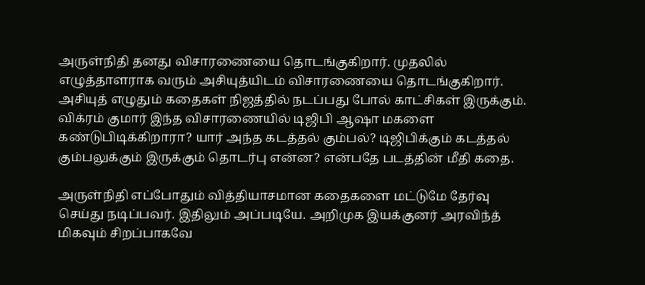அருள்நிதி தனது விசாரணையை தொடங்குகிறார். முதலில் எழுத்தாளராக வரும் அசியுத்யிடம் விசாரணையை தொடங்குகிறார். அசியுத் எழுதும் கதைகள் நிஜத்தில் நடப்பது போல் காட்சிகள் இருக்கும். விக்ரம் குமார் இந்த விசாரணையில் டிஜிபி ஆஷா மகளை கண்டுபிடிக்கிறாரா? யார் அந்த கடத்தல் கும்பல்? டிஜிபிக்கும் கடத்தல் கும்பலுக்கும் இருக்கும் தொடர்பு என்ன? என்பதே படத்தின் மீதி கதை.

அருள்நிதி எப்போதும் வித்தியாசமான கதைகளை மட்டுமே தேர்வு செய்து நடிப்பவர். இதிலும் அப்படியே. அறிமுக இயக்குனர் அரவிந்த் மிகவும் சிறப்பாகவே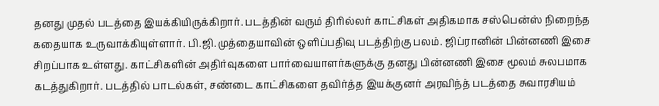தனது முதல் படத்தை இயக்கியிருக்கிறார். படத்தின் வரும் திரில்லர் காட்சிகள் அதிகமாக சஸ்பென்ஸ் நிறைந்த கதையாக உருவாக்கியுள்ளார். பி.ஜி.முத்தையாவின் ஒளிப்பதிவு படத்திற்கு பலம். ஜிப்ரானின் பின்னணி இசை சிறப்பாக உள்ளது. காட்சிகளின் அதிர்வுகளை பார்வையாளர்களுக்கு தனது பின்னணி இசை மூலம் சுலபமாக கடத்துகிறார். படத்தில் பாடல்கள், சண்டை காட்சிகளை தவிர்த்த இயக்குனர் அரவிந்த் படத்தை சுவாரசியம்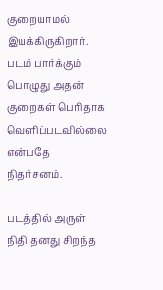குறையாமல் இயக்கிருகிறார். படம் பார்க்கும் பொழுது அதன் குறைகள் பெரிதாக வெளிப்படவில்லை என்பதே நிதர்சனம்.

படத்தில் அருள் நிதி தனது சிறந்த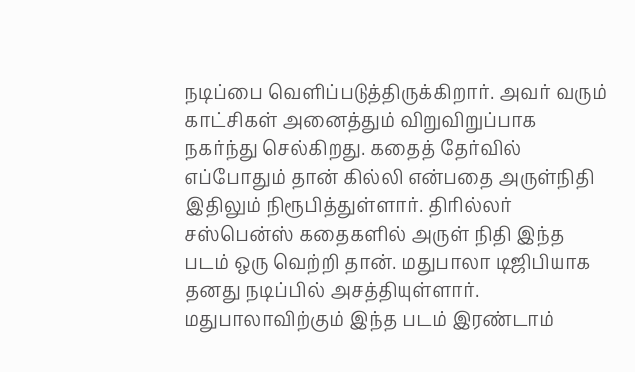நடிப்பை வெளிப்படுத்திருக்கிறார். அவர் வரும் காட்சிகள் அனைத்தும் விறுவிறுப்பாக நகர்ந்து செல்கிறது. கதைத் தேர்வில் எப்போதும் தான் கில்லி என்பதை அருள்நிதி இதிலும் நிரூபித்துள்ளார். திரில்லர் சஸ்பென்ஸ் கதைகளில் அருள் நிதி இந்த படம் ஒரு வெற்றி தான். மதுபாலா டிஜிபியாக தனது நடிப்பில் அசத்தியுள்ளார். மதுபாலாவிற்கும் இந்த படம் இரண்டாம்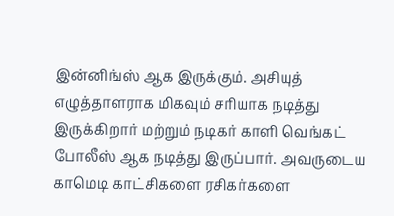இன்னிங்ஸ் ஆக இருக்கும். அசியுத் எழுத்தாளராக மிகவும் சரியாக நடித்து இருக்கிறார் மற்றும் நடிகர் காளி வெங்கட் போலீஸ் ஆக நடித்து இருப்பார். அவருடைய காமெடி காட்சிகளை ரசிகர்களை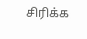சிரிக்க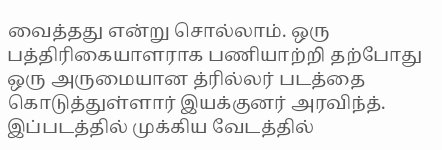வைத்தது என்று சொல்லாம். ஒரு பத்திரிகையாளராக பணியாற்றி தற்போது ஒரு அருமையான த்ரில்லர் படத்தை கொடுத்துள்ளார் இயக்குனர் அரவிந்த். இப்படத்தில் முக்கிய வேடத்தில்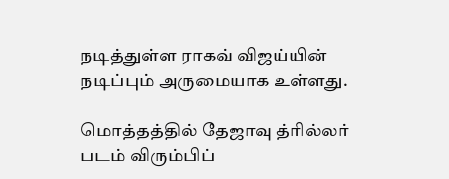நடித்துள்ள ராகவ் விஜய்யின் நடிப்பும் அருமையாக உள்ளது.

மொத்தத்தில் தேஜாவு த்ரில்லர் படம் விரும்பிப்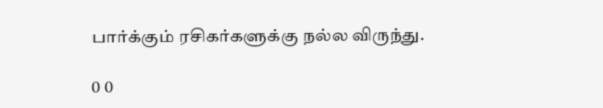பார்க்கும் ரசிகர்களுக்கு நல்ல விருந்து.

0 0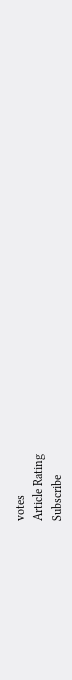votes
Article Rating
Subscribe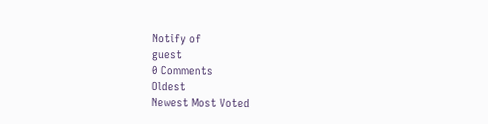Notify of
guest
0 Comments
Oldest
Newest Most Voted